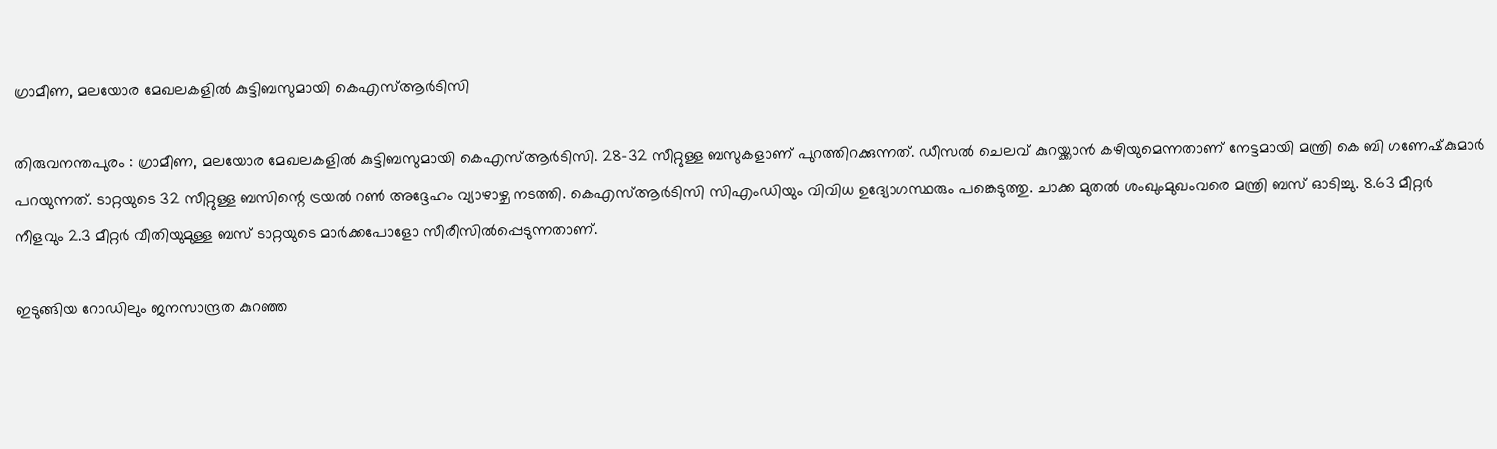ഗ്രാമീണ, മലയോര മേഖലകളില്‍ കുട്ടിബസുമായി കെഎസ്ആര്‍ടിസി

തിരുവനന്തപുരം : ഗ്രാമീണ, മലയോര മേഖലകളില്‍ കുട്ടിബസുമായി കെഎസ്ആര്‍ടിസി. 28-32 സീറ്റുള്ള ബസുകളാണ് പുറത്തിറക്കുന്നത്. ഡീസല്‍ ചെലവ് കുറയ്ക്കാന്‍ കഴിയുമെന്നതാണ് നേട്ടമായി മന്ത്രി കെ ബി ഗണേഷ്‌കുമാര്‍ പറയുന്നത്. ടാറ്റയുടെ 32 സീറ്റുള്ള ബസിന്റെ ട്രയല്‍ റണ്‍ അദ്ദേഹം വ്യാഴാഴ്ച നടത്തി. കെഎസ്ആര്‍ടിസി സിഎംഡിയും വിവിധ ഉദ്യോഗസ്ഥരും പങ്കെടുത്തു. ചാക്ക മുതല്‍ ശംഖുംമുഖംവരെ മന്ത്രി ബസ് ഓടിച്ചു. 8.63 മീറ്റര്‍ നീളവും 2.3 മീറ്റര്‍ വീതിയുമുള്ള ബസ് ടാറ്റയുടെ മാര്‍ക്കപോളോ സീരീസില്‍പ്പെടുന്നതാണ്.

ഇടുങ്ങിയ റോഡിലും ജനസാന്ദ്രത കുറഞ്ഞ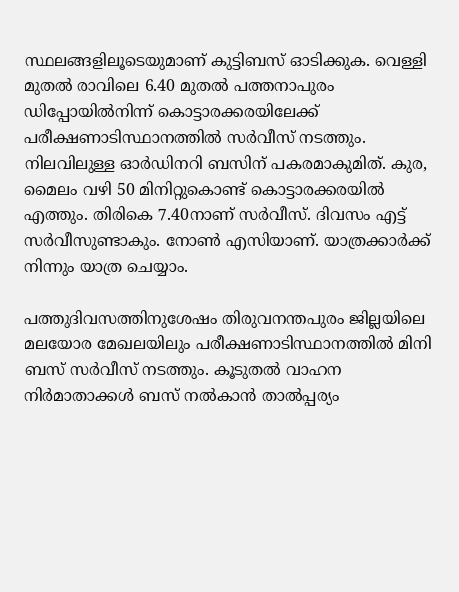സ്ഥലങ്ങളിലൂടെയുമാണ് കുട്ടിബസ് ഓടിക്കുക. വെള്ളി മുതല്‍ രാവിലെ 6.40 മുതല്‍ പത്തനാപുരം ഡിപ്പോയില്‍നിന്ന് കൊട്ടാരക്കരയിലേക്ക് പരീക്ഷണാടിസ്ഥാനത്തില്‍ സര്‍വീസ് നടത്തും. നിലവിലുള്ള ഓര്‍ഡിനറി ബസിന് പകരമാകുമിത്. കുര, മൈലം വഴി 50 മിനിറ്റുകൊണ്ട് കൊട്ടാരക്കരയില്‍ എത്തും. തിരികെ 7.40നാണ് സര്‍വീസ്. ദിവസം എട്ട് സര്‍വീസുണ്ടാകും. നോണ്‍ എസിയാണ്. യാത്രക്കാര്‍ക്ക് നിന്നും യാത്ര ചെയ്യാം.

പത്തുദിവസത്തിനുശേഷം തിരുവനന്തപുരം ജില്ലയിലെ മലയോര മേഖലയിലും പരീക്ഷണാടിസ്ഥാനത്തില്‍ മിനി ബസ് സര്‍വീസ് നടത്തും. കൂടുതല്‍ വാഹന നിര്‍മാതാക്കള്‍ ബസ് നല്‍കാന്‍ താല്‍പ്പര്യം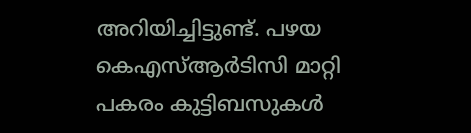അറിയിച്ചിട്ടുണ്ട്. പഴയ കെഎസ്ആര്‍ടിസി മാറ്റി പകരം കുട്ടിബസുകള്‍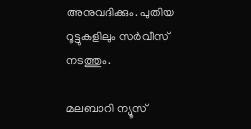അനുവദിക്കും. പുതിയ റൂട്ടുകളിലും സര്‍വീസ് നടത്തും.

മലബാറി ന്യൂസ്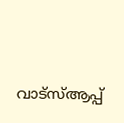വാട്‌സ്ആപ്പ്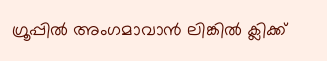ഗ്രൂപ്പില്‍ അംഗമാവാന്‍ ലിങ്കില്‍ ക്ലിക്ക്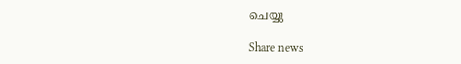ചെയ്യു

Share news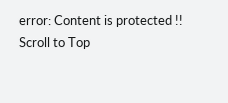error: Content is protected !!
Scroll to Top